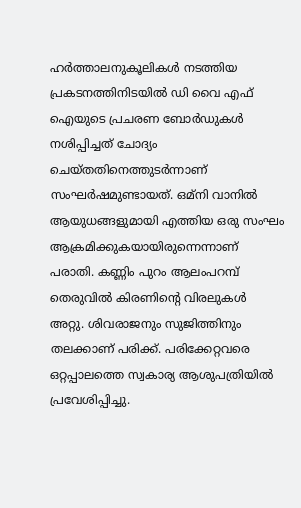ഹര്‍ത്താലനുകൂലികള്‍ നടത്തിയ പ്രകടനത്തിനിടയില്‍ ഡി വൈ എഫ്‌ ഐയുടെ പ്രചരണ ബോര്‍ഡുകള്‍ നശിപ്പിച്ചത് ചോദ്യം ചെയ്തതിനെത്തുടര്‍ന്നാണ് സംഘര്‍ഷമുണ്ടായത്. ഒമ്‌നി വാനില്‍ ആയുധങ്ങളുമായി എത്തിയ ഒരു സംഘം ആക്രമിക്കുകയായിരുന്നെന്നാണ് പരാതി. കണ്ണിം പുറം ആലംപറമ്പ് തെരുവില്‍ കിരണിന്റെ വിരലുകള്‍ അറ്റു. ശിവരാജനും സുജിത്തിനും തലക്കാണ് പരിക്ക്. പരിക്കേറ്റവരെ ഒറ്റപ്പാലത്തെ സ്വകാര്യ ആശുപത്രിയില്‍ പ്രവേശിപ്പിച്ചു.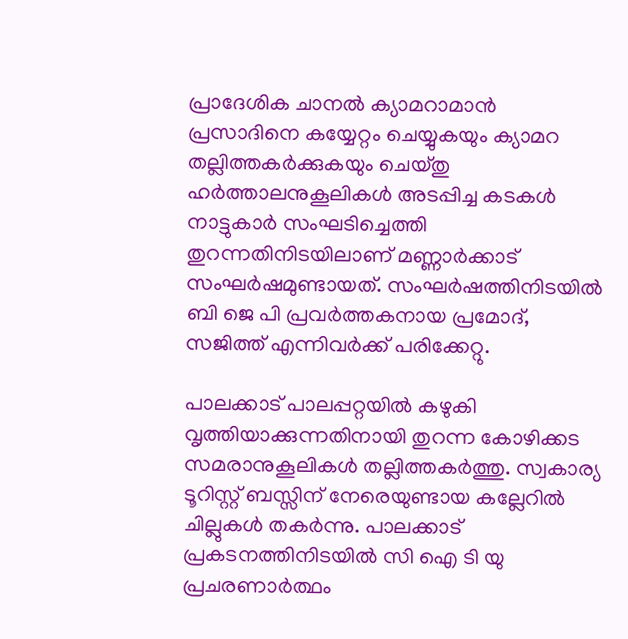പ്രാദേശിക ചാനല്‍ ക്യാമറാമാന്‍ പ്രസാദിനെ കയ്യേറ്റം ചെയ്യുകയും ക്യാമറ തല്ലിത്തകര്‍ക്കുകയും ചെയ്തു ഹര്‍ത്താലനുകൂലികള്‍ അടപ്പിച്ച കടകള്‍ നാട്ടുകാര്‍ സംഘടിച്ചെത്തി തുറന്നതിനിടയിലാണ് മണ്ണാര്‍ക്കാട് സംഘര്‍ഷമുണ്ടായത്. സംഘര്‍ഷത്തിനിടയില്‍ ബി ജെ പി പ്രവര്‍ത്തകനായ പ്രമോദ്, സജിത്ത് എന്നിവര്‍ക്ക് പരിക്കേറ്റു.

പാലക്കാട് പാലപ്പറ്റയില്‍ കഴുകി വൃത്തിയാക്കുന്നതിനായി തുറന്ന കോഴിക്കട സമരാനുകൂലികള്‍ തല്ലിത്തകര്‍ത്തു. സ്വകാര്യ ടൂറിസ്റ്റ് ബസ്സിന് നേരെയുണ്ടായ കല്ലേറില്‍ ചില്ലുകള്‍ തകര്‍ന്നു. പാലക്കാട് പ്രകടനത്തിനിടയില്‍ സി ഐ ടി യു പ്രചരണാര്‍ത്ഥം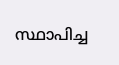സ്ഥാപിച്ച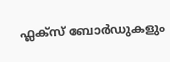ഫ്ലക്‌സ് ബോര്‍ഡുകളും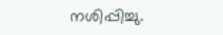നശിപ്പിച്ചു.